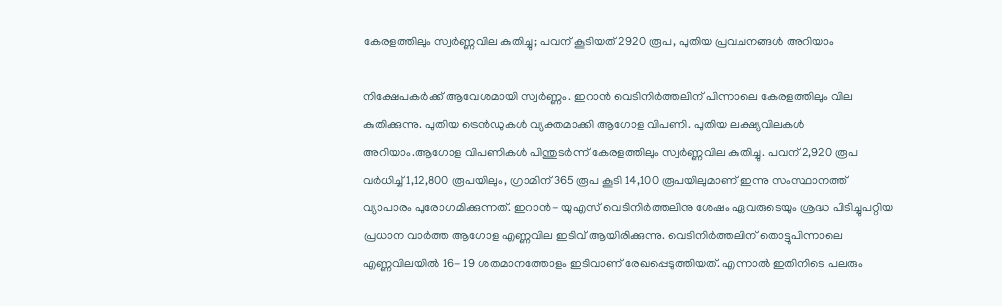കേരളത്തിലും സ്വര്‍ണ്ണവില കുതിച്ചു; പവന് കൂടിയത് 2920 രൂപ, പുതിയ പ്രവചനങ്ങള്‍ അറിയാം

നിക്ഷേപകര്‍ക്ക് ആവേശമായി സ്വര്‍ണ്ണം. ഇറാന്‍ വെടിനിര്‍ത്തലിന് പിന്നാലെ കേരളത്തിലും വില കുതിക്കുന്നു. പുതിയ ട്രെന്‍ഡുകള്‍ വ്യക്തമാക്കി ആഗോള വിപണി. പുതിയ ലക്ഷ്യവിലകള്‍ അറിയാം.ആഗോള വിപണികള്‍ പിന്തുടര്‍ന്ന് കേരളത്തിലും സ്വര്‍ണ്ണവില കുതിച്ചു. പവന് 2,920 രൂപ വര്‍ധിച്ച് 1,12,800 രൂപയിലും, ഗ്രാമിന് 365 രൂപ കൂടി 14,100 രൂപയിലുമാണ് ഇന്നു സംസ്ഥാനത്ത് വ്യാപാരം പുരോഗമിക്കുന്നത്. ഇറാന്‍- യുഎസ് വെടിനിര്‍ത്തലിനു ശേഷം ഏവരുടെയും ശ്രദ്ധ പിടിച്ചുപറ്റിയ പ്രധാന വാര്‍ത്ത ആഗോള എണ്ണവില ഇടിവ് ആയിരിക്കുന്നു. വെടിനിര്‍ത്തലിന് തൊട്ടുപിന്നാലെ എണ്ണവിലയില്‍ 16- 19 ശതമാനത്തോളം ഇടിവാണ് രേഖപ്പെടുത്തിയത്. എന്നാല്‍ ഇതിനിടെ പലരും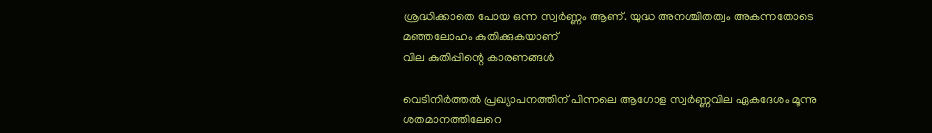ശ്രദ്ധിക്കാതെ പോയ ഒന്ന സ്വര്‍ണ്ണം ആണ്. യുദ്ധ അനശ്ചിതത്വം അകന്നതോടെ മഞ്ഞലോഹം കുതിക്കുകയാണ്
വില കുതിപ്പിന്റെ കാരണങ്ങള്‍

വെടിനിര്‍ത്തല്‍ പ്രഖ്യാപനത്തിന് പിന്നലെ ആഗോള സ്വര്‍ണ്ണവില ഏകദേശം മൂന്നു ശതമാനത്തിലേറെ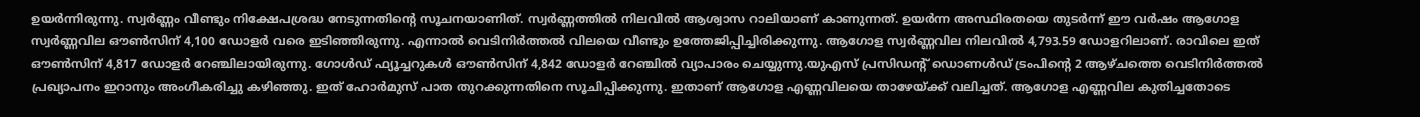ഉയര്‍ന്നിരുന്നു. സ്വര്‍ണ്ണം വീണ്ടും നിക്ഷേപശ്രദ്ധ നേടുന്നതിന്റെ സൂചനയാണിത്. സ്വര്‍ണ്ണത്തില്‍ നിലവില്‍ ആശ്വാസ റാലിയാണ് കാണുന്നത്. ഉയര്‍ന്ന അസ്ഥിരതയെ തുടര്‍ന്ന് ഈ വര്‍ഷം ആഗോള സ്വര്‍ണ്ണവില ഔണ്‍സിന് 4,100 ഡോളര്‍ വരെ ഇടിഞ്ഞിരുന്നു. എന്നാല്‍ വെടിനിര്‍ത്തല്‍ വിലയെ വീണ്ടും ഉത്തേജിപ്പിച്ചിരിക്കുന്നു. ആഗോള സ്വര്‍ണ്ണവില നിലവില്‍ 4,793.59 ഡോളറിലാണ്. രാവിലെ ഇത് ഔണ്‍സിന് 4,817 ഡോളര്‍ റേഞ്ചിലായിരുന്നു. ഗോള്‍ഡ് ഫ്യൂച്ചറുകള്‍ ഔണ്‍സിന് 4,842 ഡോളര്‍ റേഞ്ചില്‍ വ്യാപാരം ചെയ്യുന്നു.യുഎസ് പ്രസിഡന്റ് ഡൊണള്‍ഡ് ട്രംപിന്റെ 2 ആഴ്ചത്തെ വെടിനിര്‍ത്തല്‍ പ്രഖ്യാപനം ഇറാനും അംഗീകരിച്ചു കഴിഞ്ഞു. ഇത് ഹോര്‍മുസ് പാത തുറക്കുന്നതിനെ സൂചിപ്പിക്കുന്നു. ഇതാണ് ആഗോള എണ്ണവിലയെ താഴേയ്ക്ക് വലിച്ചത്. ആഗോള എണ്ണവില കുതിച്ചതോടെ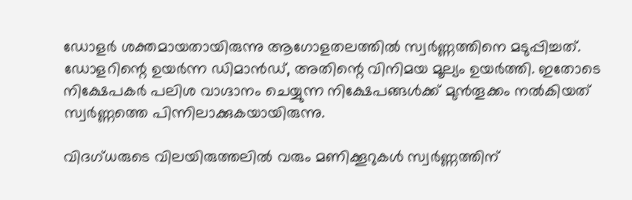ഡോളര്‍ ശക്തമായതായിരുന്നു ആഗോളതലത്തില്‍ സ്വര്‍ണ്ണത്തിനെ മടുപ്പിച്ചത്. ഡോളറിന്റെ ഉയര്‍ന്ന ഡിമാന്‍ഡ്, അതിന്റെ വിനിമയ മൂല്യം ഉയര്‍ത്തി. ഇതോടെ നിക്ഷേപകര്‍ പലിശ വാഗ്ദാനം ചെയ്യുന്ന നിക്ഷേപങ്ങള്‍ക്ക് മുന്‍തൂക്കം നല്‍കിയത് സ്വര്‍ണ്ണത്തെ പിന്നിലാക്കുകയായിരുന്നു.

വിദഗ്ധരുടെ വിലയിരുത്തലില്‍ വരും മണിക്കൂറുകള്‍ സ്വര്‍ണ്ണത്തിന്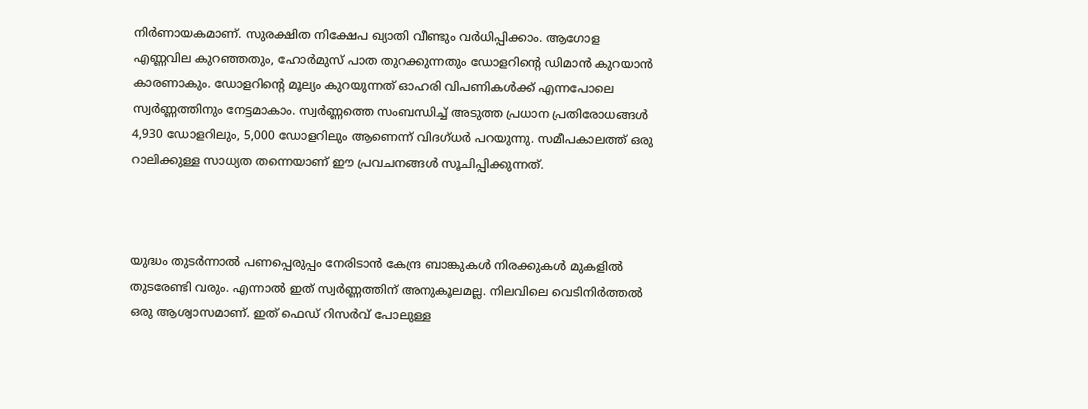നിര്‍ണായകമാണ്. സുരക്ഷിത നിക്ഷേപ ഖ്യാതി വീണ്ടും വര്‍ധിപ്പിക്കാം. ആഗോള എണ്ണവില കുറഞ്ഞതും, ഹോര്‍മുസ് പാത തുറക്കുന്നതും ഡോളറിന്റെ ഡിമാന്‍ കുറയാന്‍ കാരണാകും. ഡോളറിന്റെ മൂല്യം കുറയുന്നത് ഓഹരി വിപണികള്‍ക്ക് എന്നപോലെ സ്വര്‍ണ്ണത്തിനും നേട്ടമാകാം. സ്വര്‍ണ്ണത്തെ സംബന്ധിച്ച് അടുത്ത പ്രധാന പ്രതിരോധങ്ങള്‍ 4,930 ഡോളറിലും, 5,000 ഡോളറിലും ആണെന്ന് വിദഗ്ധര്‍ പറയുന്നു. സമീപകാലത്ത് ഒരു റാലിക്കുള്ള സാധ്യത തന്നെയാണ് ഈ പ്രവചനങ്ങള്‍ സൂചിപ്പിക്കുന്നത്.



യുദ്ധം തുടര്‍ന്നാല്‍ പണപ്പെരുപ്പം നേരിടാന്‍ കേന്ദ്ര ബാങ്കുകള്‍ നിരക്കുകള്‍ മുകളില്‍ തുടരേണ്ടി വരും. എന്നാല്‍ ഇത് സ്വര്‍ണ്ണത്തിന് അനുകൂലമല്ല. നിലവിലെ വെടിനിര്‍ത്തല്‍ ഒരു ആശ്വാസമാണ്. ഇത് ഫെഡ് റിസര്‍വ് പോലുള്ള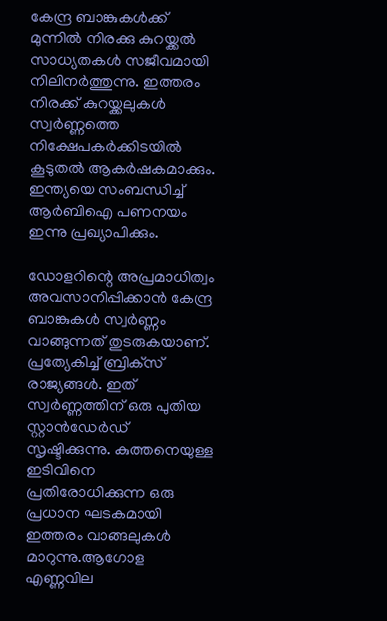കേന്ദ്ര ബാങ്കുകള്‍ക്ക് മുന്നില്‍ നിരക്കു കുറയ്ക്കല്‍ സാധ്യതകള്‍ സജീവമായി നിലിനര്‍ത്തുന്നു. ഇത്തരം നിരക്ക് കുറയ്ക്കലുകള്‍ സ്വര്‍ണ്ണത്തെ നിക്ഷേപകര്‍ക്കിടയില്‍ കൂടുതല്‍ ആകര്‍ഷകമാക്കും. ഇന്ത്യയെ സംബന്ധിച്ച് ആര്‍ബിഐ പണനയം ഇന്നു പ്രഖ്യാപിക്കും.

ഡോളറിന്റെ അപ്രമാധിത്വം അവസാനിപ്പിക്കാന്‍ കേന്ദ്ര ബാങ്കുകള്‍ സ്വര്‍ണ്ണം വാങ്ങുന്നത് തുടരുകയാണ്. പ്രത്യേകിച്ച് ബ്രിക്‌സ് രാജ്യങ്ങള്‍. ഇത് സ്വര്‍ണ്ണത്തിന് ഒരു പുതിയ സ്റ്റാന്‍ഡേര്‍ഡ് സൃഷ്ടിക്കുന്നു. കുത്തനെയുള്ള ഇടിവിനെ പ്രതിരോധിക്കുന്ന ഒരു പ്രധാന ഘടകമായി ഇത്തരം വാങ്ങലുകള്‍ മാറുന്നു.ആഗോള എണ്ണവില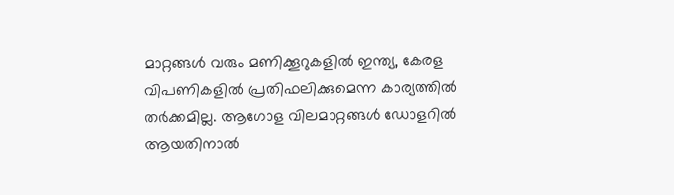മാറ്റങ്ങള്‍ വരും മണിക്കൂറുകളില്‍ ഇന്ത്യ, കേരള വിപണികളില്‍ പ്രതിഫലിക്കുമെന്ന കാര്യത്തില്‍ തര്‍ക്കമില്ല. ആഗോള വിലമാറ്റങ്ങള്‍ ഡോളറില്‍ ആയതിനാല്‍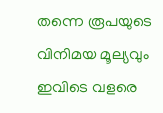തന്നെ രൂപയുടെ വിനിമയ മൂല്യവും ഇവിടെ വളരെ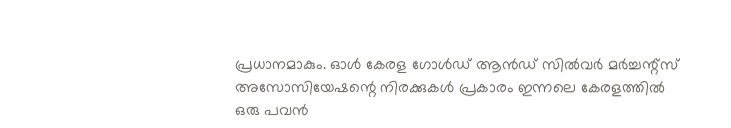പ്രധാനമാകും. ഓള്‍ കേരള ഗോള്‍ഡ് ആന്‍ഡ് സില്‍വര്‍ മര്‍ച്ചന്റ്‌സ് അസോസിയേഷന്റെ നിരക്കുകള്‍ പ്രകാരം ഇന്നലെ കേരളത്തില്‍ ഒരു പവന്‍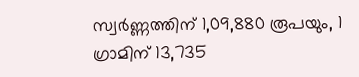സ്വര്‍ണ്ണത്തിന് 1,09,880 രൂപയും, 1 ഗ്രാമിന് 13,735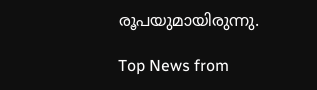രൂപയുമായിരുന്നു.

Top News from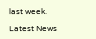last week.

Latest News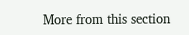More from this section